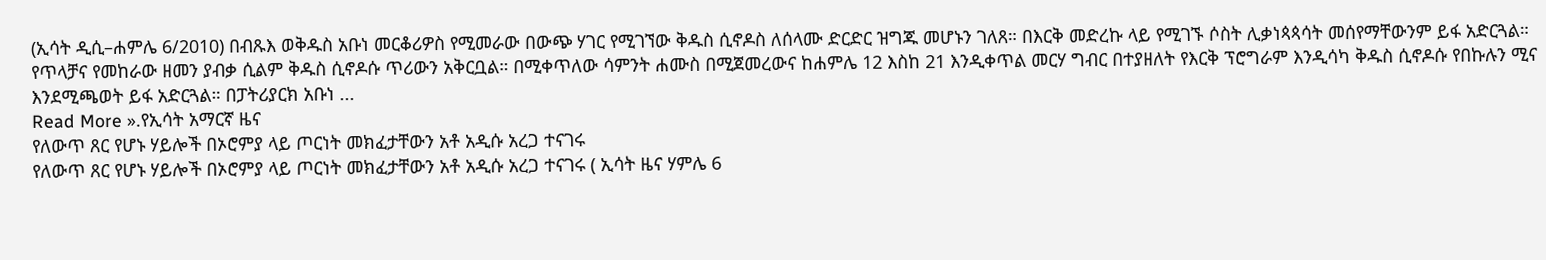(ኢሳት ዲሲ–ሐምሌ 6/2010) በብጹእ ወቅዱስ አቡነ መርቆሪዎስ የሚመራው በውጭ ሃገር የሚገኘው ቅዱስ ሲኖዶስ ለሰላሙ ድርድር ዝግጁ መሆኑን ገለጸ። በእርቅ መድረኩ ላይ የሚገኙ ሶስት ሊቃነጳጳሳት መሰየማቸውንም ይፋ አድርጓል። የጥላቻና የመከራው ዘመን ያብቃ ሲልም ቅዱስ ሲኖዶሱ ጥሪውን አቅርቧል። በሚቀጥለው ሳምንት ሐሙስ በሚጀመረውና ከሐምሌ 12 እስከ 21 እንዲቀጥል መርሃ ግብር በተያዘለት የእርቅ ፕሮግራም እንዲሳካ ቅዱስ ሲኖዶሱ የበኩሉን ሚና እንደሚጫወት ይፋ አድርጓል። በፓትሪያርክ አቡነ ...
Read More ».የኢሳት አማርኛ ዜና
የለውጥ ጸር የሆኑ ሃይሎች በኦሮምያ ላይ ጦርነት መክፈታቸውን አቶ አዲሱ አረጋ ተናገሩ
የለውጥ ጸር የሆኑ ሃይሎች በኦሮምያ ላይ ጦርነት መክፈታቸውን አቶ አዲሱ አረጋ ተናገሩ ( ኢሳት ዜና ሃምሌ 6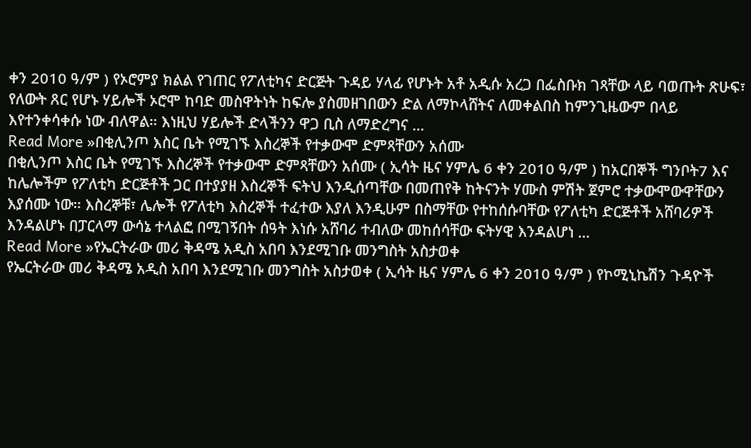ቀን 2010 ዓ/ም ) የኦሮምያ ክልል የገጠር የፖለቲካና ድርጅት ጉዳይ ሃላፊ የሆኑት አቶ አዲሱ አረጋ በፌስቡክ ገጻቸው ላይ ባወጡት ጽሁፍ፣ የለውት ጸር የሆኑ ሃይሎች ኦሮሞ ከባድ መስዋትነት ከፍሎ ያስመዘገበውን ድል ለማኮላሸትና ለመቀልበስ ከምንጊዜውም በላይ እየተንቀሳቀሱ ነው ብለዋል። እነዚህ ሃይሎች ድላችንን ዋጋ ቢስ ለማድረግና ...
Read More »በቂሊንጦ እስር ቤት የሚገኙ እስረኞች የተቃውሞ ድምጻቸውን አሰሙ
በቂሊንጦ እስር ቤት የሚገኙ እስረኞች የተቃውሞ ድምጻቸውን አሰሙ ( ኢሳት ዜና ሃምሌ 6 ቀን 2010 ዓ/ም ) ከአርበኞች ግንቦት7 እና ከሌሎችም የፖለቲካ ድርጅቶች ጋር በተያያዘ እስረኞች ፍትህ እንዲሰጣቸው በመጠየቅ ከትናንት ሃሙስ ምሽት ጀምሮ ተቃውሞውዋቸውን እያሰሙ ነው። እስረኞቹ፣ ሌሎች የፖለቲካ እስረኞች ተፈተው እያለ እንዲሁም በስማቸው የተከሰሱባቸው የፖለቲካ ድርጅቶች አሸባሪዎች እንዳልሆኑ በፓርላማ ውሳኔ ተላልፎ በሚገኝበት ሰዓት እነሱ አሸባሪ ተብለው መከሰሳቸው ፍትሃዊ እንዳልሆነ ...
Read More »የኤርትራው መሪ ቅዳሜ አዲስ አበባ እንደሚገቡ መንግስት አስታወቀ
የኤርትራው መሪ ቅዳሜ አዲስ አበባ እንደሚገቡ መንግስት አስታወቀ ( ኢሳት ዜና ሃምሌ 6 ቀን 2010 ዓ/ም ) የኮሚኒኬሽን ጉዳዮች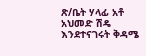ጽ/ቤት ሃላፊ አቶ አህመድ ሽዴ እንደተናገሩት ቅዳሜ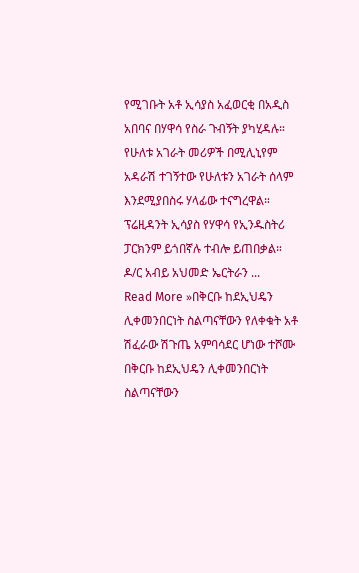የሚገቡት አቶ ኢሳያስ አፈወርቂ በአዲስ አበባና በሃዋሳ የስራ ጉብኝት ያካሂዳሉ። የሁለቱ አገራት መሪዎች በሚሊኒየም አዳራሽ ተገኝተው የሁለቱን አገራት ሰላም እንደሚያበስሩ ሃላፊው ተናግረዋል። ፕሬዚዳንት ኢሳያስ የሃዋሳ የኢንዱስትሪ ፓርክንም ይጎበኛሉ ተብሎ ይጠበቃል። ዶ/ር አብይ አህመድ ኤርትራን ...
Read More »በቅርቡ ከደኢህዴን ሊቀመንበርነት ስልጣናቸውን የለቀቁት አቶ ሽፈራው ሽጉጤ አምባሳደር ሆነው ተሾሙ
በቅርቡ ከደኢህዴን ሊቀመንበርነት ስልጣናቸውን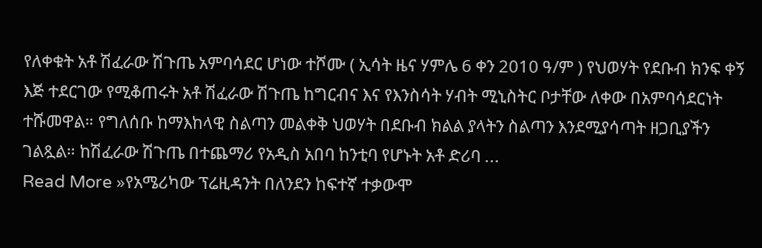የለቀቁት አቶ ሽፈራው ሽጉጤ አምባሳደር ሆነው ተሾሙ ( ኢሳት ዜና ሃምሌ 6 ቀን 2010 ዓ/ም ) የህወሃት የደቡብ ክንፍ ቀኝ እጅ ተደርገው የሚቆጠሩት አቶ ሽፈራው ሽጉጤ ከግርብና እና የእንስሳት ሃብት ሚኒስትር ቦታቸው ለቀው በአምባሳደርነት ተሹመዋል። የግለሰቡ ከማእከላዊ ስልጣን መልቀቅ ህወሃት በደቡብ ክልል ያላትን ስልጣን እንደሚያሳጣት ዘጋቢያችን ገልጿል። ከሽፈራው ሽጉጤ በተጨማሪ የአዲስ አበባ ከንቲባ የሆኑት አቶ ድሪባ ...
Read More »የአሜሪካው ፕሬዚዳንት በለንደን ከፍተኛ ተቃውሞ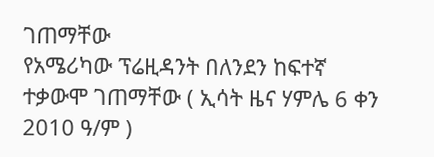ገጠማቸው
የአሜሪካው ፕሬዚዳንት በለንደን ከፍተኛ ተቃውሞ ገጠማቸው ( ኢሳት ዜና ሃምሌ 6 ቀን 2010 ዓ/ም )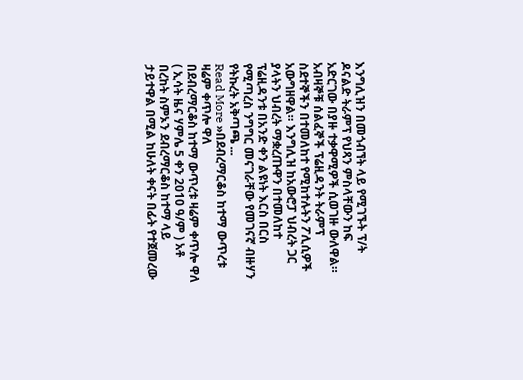እንግሊዝን በመጎብኘት ላይ የሚገኙት ፕ/ት ዶናልድ ትራምፕ የህጻን ምስላቸውን ከፍ አድርገው በያዙ ተቃዋሚዎች ሲወገዙ ውለዋል። አብዛኞቹ ሰልፈኞች ፕሬዚዳንት ትራምፕ ስደተኞችን በተመለከተ የሚከተሉትን ፖሊሲዎች አውግዘዋል። እንግሊዝ ከአውሮፓ ህብረት ጋር ያላትን ህብረት ማቋረጡዋን በተመለከተ ፕሬዚዳንቱ በአንድ ቀን ልዩነት እርስ በርስ የሚጣረስ ንግግር መናገራቸው የመገናኛ ብዙሃን የትኩረት አቅጣጫ ...
Read More »በደብረማርቆስ ከተማ ውጥረቱ ዛሬም ቀጥሎ ዋለ
በደብረማርቆስ ከተማ ውጥረቱ ዛሬም ቀጥሎ ዋለ ( ኢሳት ዜና ሃምሌ 5 ቀን 2010 ዓ/ም ) አቶ በረከት ስምኦን ደብረማርቆስ ከተማ ላይ ታይተዋል በሚል ከሁለት ቀናት በፊት የተጀመረው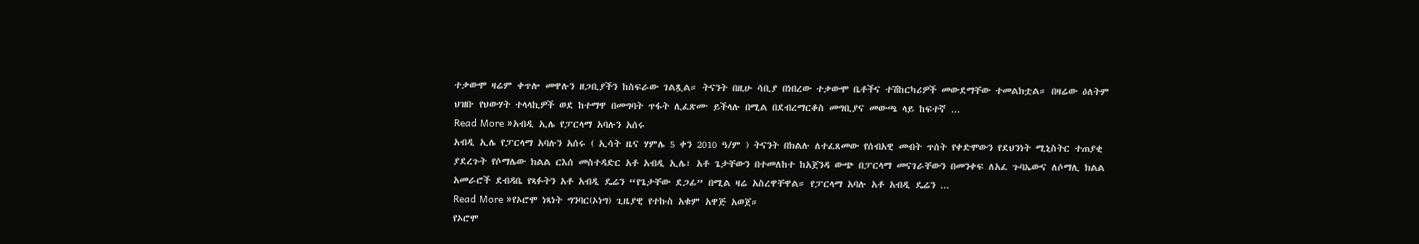ተቃውሞ ዛሬም ቀጥሎ መዋሉን ዘጋቢያችን ከስፍራው ገልጿል። ትናንት በዚሁ ሳቢያ በነበረው ተቃውሞ ቤቶችና ተሽከርካሪዎች መውደማቸው ተመልክቷል። በዛሬው ዕለትም ህዝቡ የህውሃት ተላላኪዎች ወደ ከተማዋ በመግባት ጥፋት ሊፈጽሙ ይችላሉ በሚል በደብረማርቆስ መግቢያና መውጫ ላይ ከፍተኛ ...
Read More »አብዲ ኢሌ የፓርላማ አባሉን አሰሩ
አብዲ ኢሌ የፓርላማ አባሉን አሰሩ ( ኢሳት ዜና ሃምሌ 5 ቀን 2010 ዓ/ም ) ትናንት በክልሉ ለተፈጸመው የሰብአዊ መብት ጥሰት የቀድሞውን የደህንነት ሚኒስትር ተጠያቂ ያደረጉት የሶማሌው ክልል ርእሰ መስተዳድር አቶ አብዲ ኢሌ፣ አቶ ጌታቸውን በተመለከተ ከአጀንዳ ውጭ በፓርላማ መናገራቸውን በመንቀፍ ለአፈ ጉባኤውና ለሶማሊ ክልል አመራሮች ደብዳቤ የጻፉትን አቶ አብዲ ዴሬን “የጌታቸው ደጋፊ” በሚል ዛሬ አስረዋቸዋል። የፓርላማ አባሉ አቶ አብዲ ዴሬን ...
Read More »የኦሮሞ ነጻነት ግንባር(ኦነግ) ጊዜያዊ የተኩስ አቁም አዋጅ አወጀ።
የኦሮሞ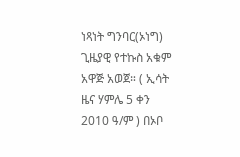ነጻነት ግንባር(ኦነግ) ጊዜያዊ የተኩስ አቁም አዋጅ አወጀ። ( ኢሳት ዜና ሃምሌ 5 ቀን 2010 ዓ/ም ) በኦቦ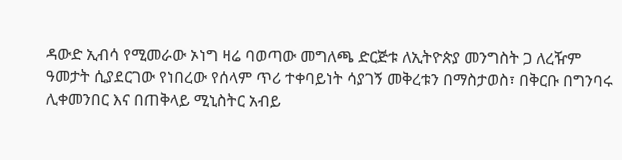ዳውድ ኢብሳ የሚመራው ኦነግ ዛሬ ባወጣው መግለጫ ድርጅቱ ለኢትዮጵያ መንግስት ጋ ለረዥም ዓመታት ሲያደርገው የነበረው የሰላም ጥሪ ተቀባይነት ሳያገኝ መቅረቱን በማስታወስ፣ በቅርቡ በግንባሩ ሊቀመንበር እና በጠቅላይ ሚኒስትር አብይ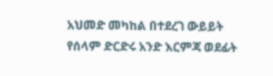አህመድ መካከል በተደረገ ውይይት የሰላም ድርድሩ አንድ እርምጃ ወደፊት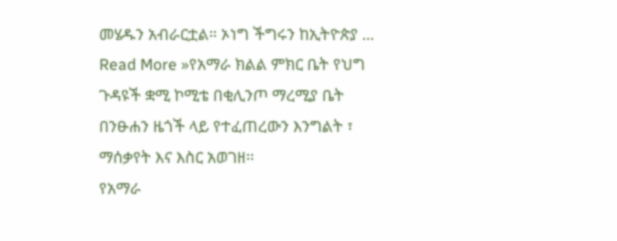መሄዱን አብራርቷል። ኦነግ ችግሩን ከኢትዮጵያ ...
Read More »የአማራ ክልል ምክር ቤት የህግ ጉዳዩች ቋሚ ኮሚቴ በቂሊንጦ ማረሚያ ቤት በንፁሐን ዜጎች ላይ የተፈጠረውን እንግልት ፣ ማሰቃየት እና እስር አወገዘ፡፡
የአማራ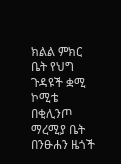ክልል ምክር ቤት የህግ ጉዳዩች ቋሚ ኮሚቴ በቂሊንጦ ማረሚያ ቤት በንፁሐን ዜጎች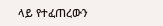ላይ የተፈጠረውን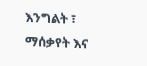እንግልት ፣ ማሰቃየት እና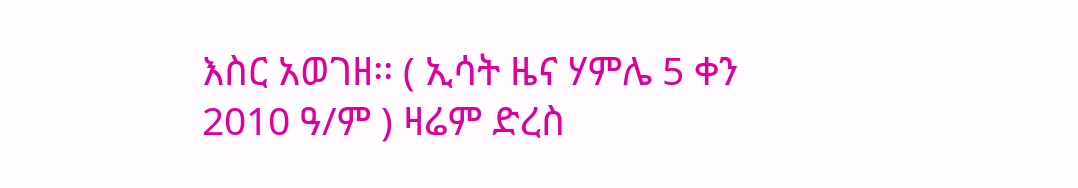እስር አወገዘ፡፡ ( ኢሳት ዜና ሃምሌ 5 ቀን 2010 ዓ/ም ) ዛሬም ድረስ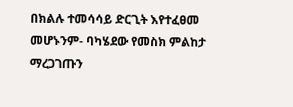በክልሉ ተመሳሳይ ድርጊት እየተፈፀመ መሆኑንም- ባካሄደው የመስክ ምልከታ ማረጋገጡን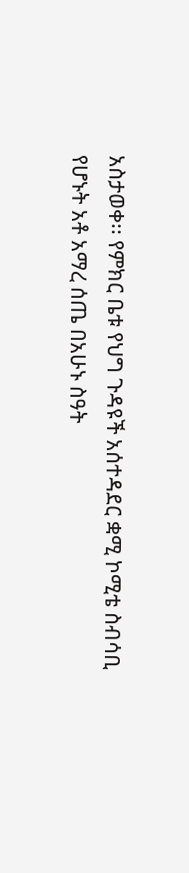አስታወቀ፡፡ የምክር ቤቱ የህግ ጉዳዩች አሰተዳደር ቋሚ ኮሚቴ ስብሳቢ የሆኑት አቶ አማረ ሰጤ በአሁኑ ስዓት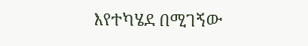እየተካሄደ በሚገኝው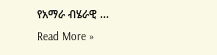የአማራ ብሄራዊ ...
Read More »